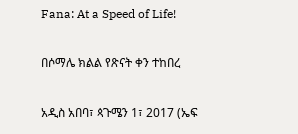Fana: At a Speed of Life!

በሶማሌ ክልል የጽናት ቀን ተከበረ

አዲስ አበባ፣ ጳጉሜን 1፣ 2017 (ኤፍ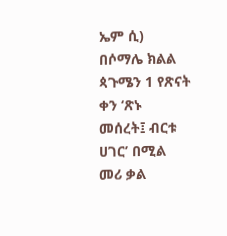ኤም ሲ) በሶማሌ ክልል ጳጉሜን 1 የጽናት ቀን ‘ጽኑ መሰረት፤ ብርቱ ሀገር’ በሚል መሪ ቃል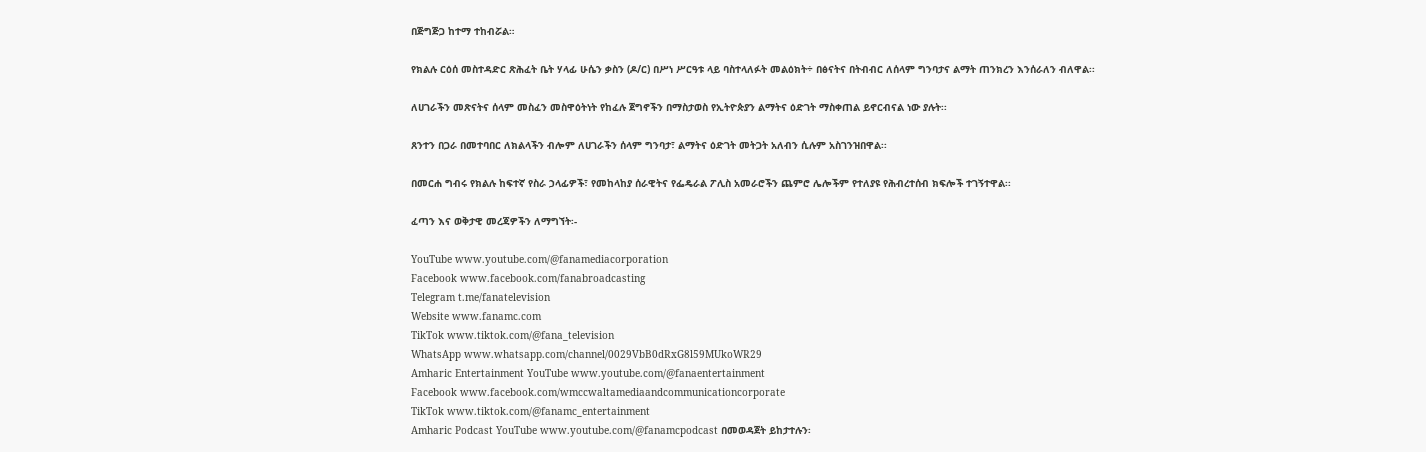በጅግጅጋ ከተማ ተከብሯል።

የክልሉ ርዕሰ መስተዳድር ጽሕፈት ቤት ሃላፊ ሁሴን ቃስን (ዶ/ር) በሥነ ሥርዓቱ ላይ ባስተላለፉት መልዕክት÷ በፅናትና በትብብር ለሰላም ግንባታና ልማት ጠንክረን እንሰራለን ብለዋል፡፡

ለሀገራችን መጽናትና ሰላም መስፈን መስዋዕትነት የከፈሉ ጀግኖችን በማስታወስ የኢትዮጵያን ልማትና ዕድገት ማስቀጠል ይኖርብናል ነው ያሉት፡፡

ጸንተን በጋራ በመተባበር ለክልላችን ብሎም ለሀገራችን ሰላም ግንባታ፣ ልማትና ዕድገት መትጋት አለብን ሲሉም አስገንዝበዋል፡፡

በመርሐ ግብሩ የክልሉ ከፍተኛ የስራ ኃላፊዎች፣ የመከላከያ ሰራዊትና የፌዴራል ፖሊስ አመራሮችን ጨምሮ ሌሎችም የተለያዩ የሕብረተሰብ ክፍሎች ተገኝተዋል፡፡

ፈጣን እና ወቅታዊ መረጃዎችን ለማግኘት፡-

YouTube www.youtube.com/@fanamediacorporation
Facebook www.facebook.com/fanabroadcasting
Telegram t.me/fanatelevision
Website www.fanamc.com
TikTok www.tiktok.com/@fana_television
WhatsApp www.whatsapp.com/channel/0029VbB0dRxG8l59MUkoWR29
Amharic Entertainment YouTube www.youtube.com/@fanaentertainment
Facebook www.facebook.com/wmccwaltamediaandcommunicationcorporate
TikTok www.tiktok.com/@fanamc_entertainment
Amharic Podcast YouTube www.youtube.com/@fanamcpodcast በመወዳጀት ይከታተሉን፡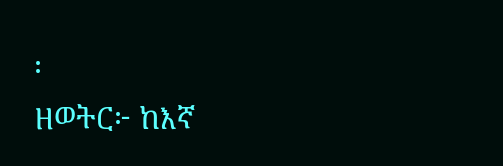፡
ዘወትር፦ ከእኛ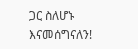ጋር ስለሆኑ እናመሰግናለን!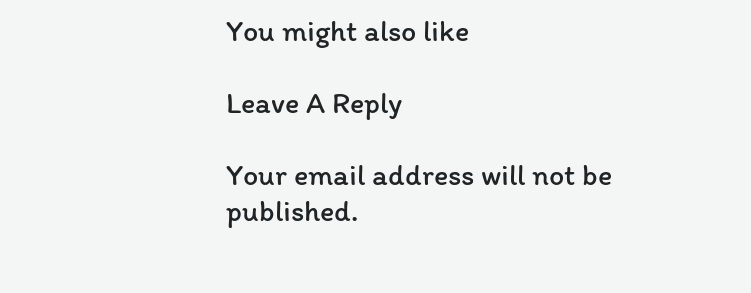You might also like

Leave A Reply

Your email address will not be published.